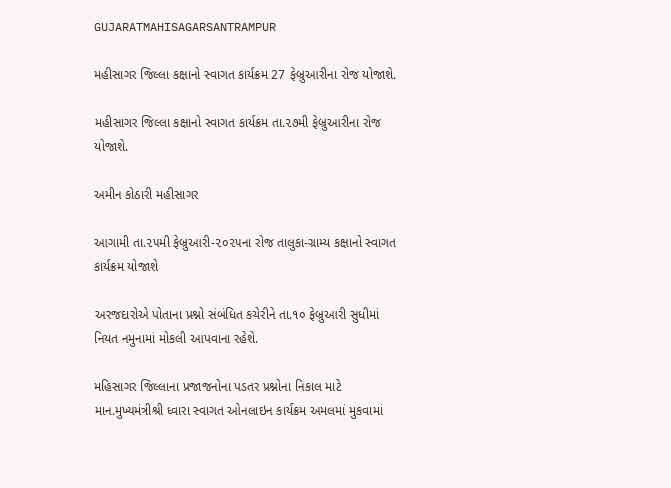GUJARATMAHISAGARSANTRAMPUR

મહીસાગર જિલ્લા કક્ષાનો સ્વાગત કાર્યક્રમ 27 ફેબ્રુઆરીના રોજ યોજાશે.

મહીસાગર જિલ્લા કક્ષાનો સ્વાગત કાર્યક્રમ તા.૨૭મી ફેબ્રુઆરીના રોજ યોજાશે.

અમીન કોઠારી મહીસાગર

આગામી તા.૨૫મી ફેબ્રુઆરી-૨૦૨૫ના રોજ તાલુકા-ગ્રામ્ય કક્ષાનો સ્વાગત કાર્યક્રમ યોજાશે

અરજદારોએ પોતાના પ્રશ્નો સંબંધિત કચેરીને તા.૧૦ ફેબ્રુઆરી સુધીમાં નિયત નમુનામાં મોકલી આપવાના રહેશે.

મહિસાગર જિલ્લાના પ્રજાજનોના પડતર પ્રશ્નોના નિકાલ માટે માન.મુખ્યમંત્રીશ્રી ધ્વારા સ્વાગત ઓનલાઇન કાર્યક્રમ અમલમાં મુકવામાં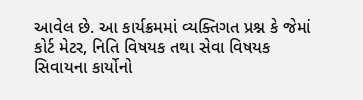આવેલ છે. આ કાર્યક્રમમાં વ્યક્તિગત પ્રશ્ન કે જેમાં કોર્ટ મેટર, નિતિ વિષયક તથા સેવા વિષયક સિવાયના કાર્યોનો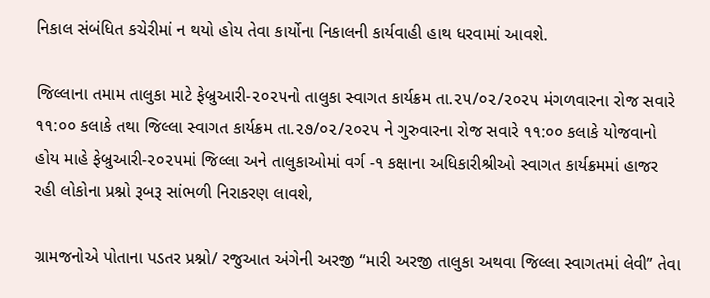નિકાલ સંબંધિત કચેરીમાં ન થયો હોય તેવા કાર્યોના નિકાલની કાર્યવાહી હાથ ધરવામાં આવશે.

જિલ્લાના તમામ તાલુકા માટે ફેબ્રુઆરી-૨૦૨૫નો તાલુકા સ્વાગત કાર્યક્રમ તા.૨૫/૦૨/૨૦૨૫ મંગળવારના રોજ સવારે ૧૧:૦૦ કલાકે તથા જિલ્લા સ્વાગત કાર્યક્રમ તા.૨૭/૦૨/૨૦૨૫ ને ગુરુવારના રોજ સવારે ૧૧:૦૦ કલાકે યોજવાનો હોય માહે ફેબ્રુઆરી-૨૦૨૫માં જિલ્લા અને તાલુકાઓમાં વર્ગ -૧ કક્ષાના અધિકારીશ્રીઓ સ્વાગત કાર્યક્રમમાં હાજર રહી લોકોના પ્રશ્નો રૂબરૂ સાંભળી નિરાકરણ લાવશે,

ગ્રામજનોએ પોતાના પડતર પ્રશ્નો/ રજુઆત અંગેની અરજી “મારી અરજી તાલુકા અથવા જિલ્લા સ્વાગતમાં લેવી” તેવા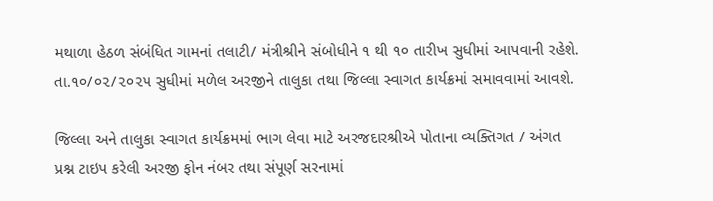મથાળા હેઠળ સંબંધિત ગામનાં તલાટી/ મંત્રીશ્રીને સંબોધીને ૧ થી ૧૦ તારીખ સુધીમાં આપવાની રહેશે. તા.૧૦/૦૨/૨૦૨૫ સુધીમાં મળેલ અરજીને તાલુકા તથા જિલ્લા સ્વાગત કાર્યક્રમાં સમાવવામાં આવશે.

જિલ્લા અને તાલુકા સ્વાગત કાર્યક્રમમાં ભાગ લેવા માટે અરજદારશ્રીએ પોતાના વ્યક્તિગત / અંગત પ્રશ્ન ટાઇપ કરેલી અરજી ફોન નંબર તથા સંપૂર્ણ સરનામાં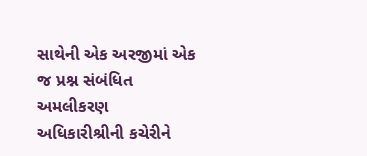સાથેની એક અરજીમાં એક જ પ્રશ્ન સંબંધિત અમલીકરણ અધિકારીશ્રીની કચેરીને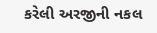કરેલી અરજીની નકલ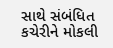સાથે સંબંધિત કચેરીને મોકલી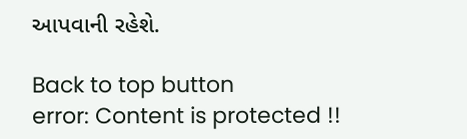આપવાની રહેશે.

Back to top button
error: Content is protected !!